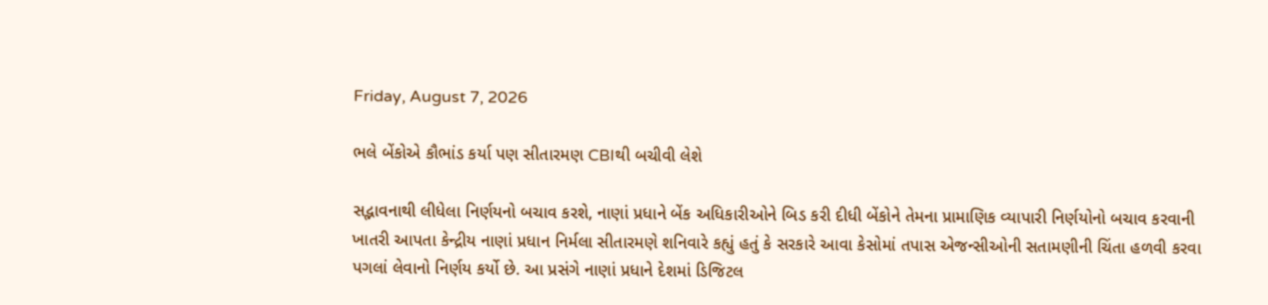Friday, August 7, 2026

ભલે બેંકોએ કૌભાંડ કર્યા પણ સીતારમણ CBIથી બચીવી લેશે

સદ્ભાવનાથી લીધેલા નિર્ણયનો બચાવ કરશે, નાણાં પ્રધાને બેંક અધિકારીઓને બિડ કરી દીધી બેંકોને તેમના પ્રામાણિક વ્યાપારી નિર્ણયોનો બચાવ કરવાની ખાતરી આપતા કેન્દ્રીય નાણાં પ્રધાન નિર્મલા સીતારમણે શનિવારે કહ્યું હતું કે સરકારે આવા કેસોમાં તપાસ એજન્સીઓની સતામણીની ચિંતા હળવી કરવા પગલાં લેવાનો નિર્ણય કર્યો છે. આ પ્રસંગે નાણાં પ્રધાને દેશમાં ડિજિટલ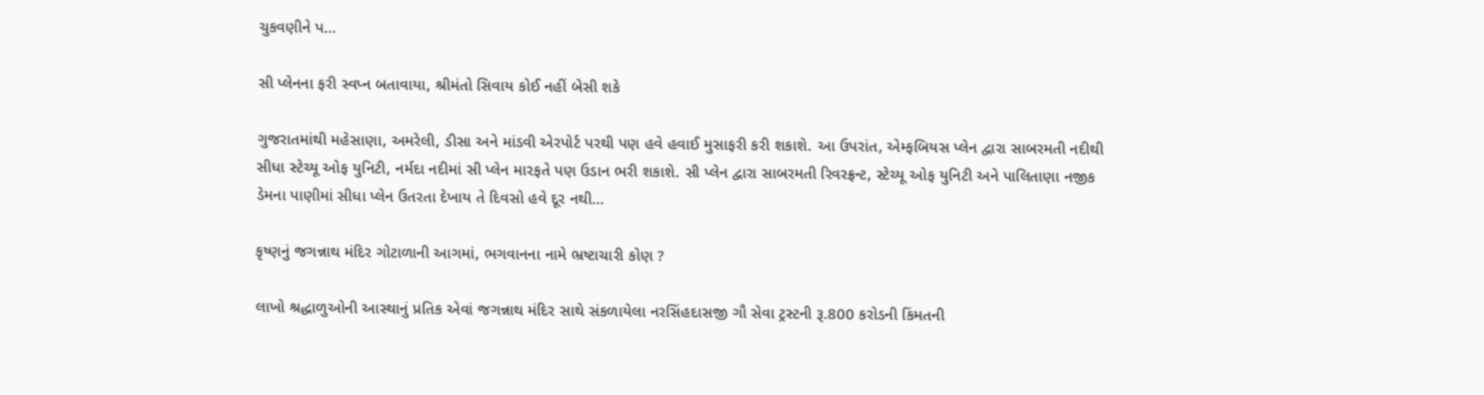ચુકવણીને પ...

સી પ્લેનના ફરી સ્વપ્ન બતાવાયા, શ્રીમંતો સિવાય કોઈ નહીં બેસી શકે

ગુજરાતમાંથી મહેસાણા, અમરેલી, ડીસા અને માંડવી એરપોર્ટ પરથી પણ હવે હવાઈ મુસાફરી કરી શકાશે. આ ઉપરાંત, એમ્ફબિયસ પ્લેન દ્વારા સાબરમતી નદીથી સીધા સ્ટેચ્યૂ ઓફ યુનિટી, નર્મદા નદીમાં સી પ્લેન મારફતે પણ ઉડાન ભરી શકાશે. સી પ્લેન દ્વારા સાબરમતી રિવરફ્રન્ટ, સ્ટેચ્યૂ ઓફ યુનિટી અને પાલિતાણા નજીક ડેમના પાણીમાં સીધા પ્લેન ઉતરતા દેખાય તે દિવસો હવે દૂર નથી...

કૃષ્ણનું જગન્નાથ મંદિર ગોટાળાની આગમાં, ભગવાનના નામે ભ્રષ્ટાચારી કોણ ?

લાખો શ્રદ્ધાળુઓની આસ્થાનું પ્રતિક એવાં જગન્નાથ મંદિર સાથે સંકળાયેલા નરસિંહદાસજી ગૌ સેવા ટ્રસ્ટની રૂ.800 કરોડની કિંમતની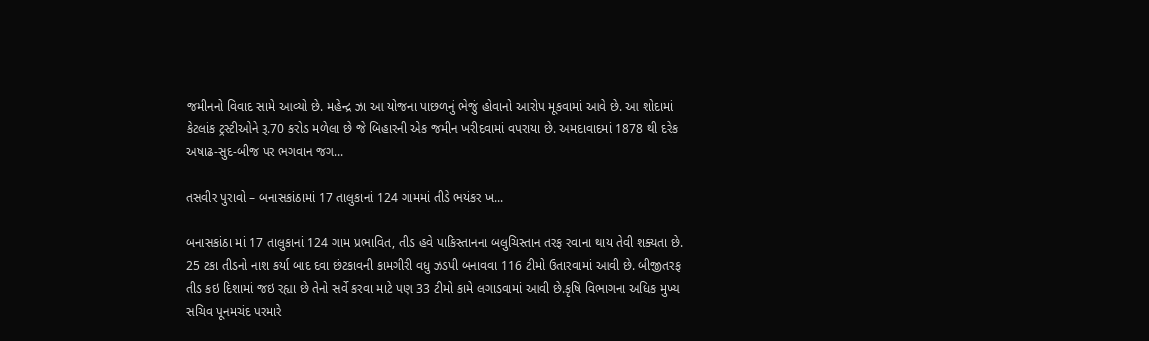જમીનનો વિવાદ સામે આવ્યો છે. મહેન્દ્ર ઝા આ યોજના પાછળનું ભેજું હોવાનો આરોપ મૂકવામાં આવે છે. આ શોદામાં કેટલાંક ટ્રસ્ટીઓને રૂ.70 કરોડ મળેલા છે જે બિહારની એક જમીન ખરીદવામાં વપરાયા છે. અમદાવાદમાં 1878 થી દરેક અષાઢ-સુદ-બીજ પર ભગવાન જગ...

તસવીર પુરાવો – બનાસકાંઠામાં 17 તાલુકાનાં 124 ગામમાં તીડે ભયંકર ખ...

બનાસકાંઠા માં 17 તાલુકાનાં 124 ગામ પ્રભાવિત, તીડ હવે પાકિસ્તાનના બલુચિસ્તાન તરફ રવાના થાય તેવી શક્યતા છે. 25 ટકા તીડનો નાશ કર્યા બાદ દવા છંટકાવની કામગીરી વધુ ઝડપી બનાવવા 116 ટીમો ઉતારવામાં આવી છે. બીજીતરફ તીડ કઇ દિશામાં જઇ રહ્યા છે તેનો સર્વે કરવા માટે પણ 33 ટીમો કામે લગાડવામાં આવી છે.કૃષિ વિભાગના અધિક મુખ્ય સચિવ પૂનમચંદ પરમારે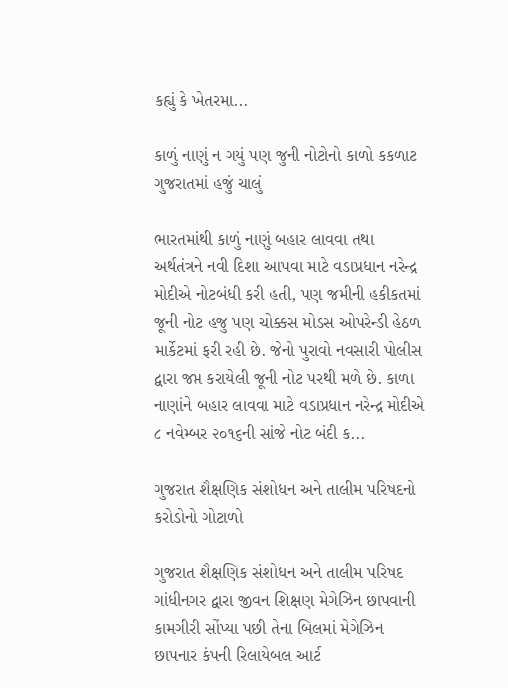કહ્યું કે ખેતરમા...

કાળું નાણું ન ગયું પણ જુની નોટોનો કાળો કકળાટ ગુજરાતમાં હજું ચાલું

ભારતમાંથી કાળું નાણું બહાર લાવવા તથા અર્થતંત્રને નવી દિશા આપવા માટે વડાપ્રધાન નરેન્દ્ર મોદીએ નોટબંધી કરી હતી, પણ જમીની હકીકતમાં જૂની નોટ હજુ પણ ચોક્કસ મોડસ ઓપરેન્ડી હેઠળ માર્કેટમાં ફરી રહી છે. જેનો પુરાવો નવસારી પોલીસ દ્વારા જપ્ત કરાયેલી જૂની નોટ પરથી મળે છે. કાળા નાણાંને બહાર લાવવા માટે વડાપ્રધાન નરેન્દ્ર મોદીએ ૮ નવેમ્બર ૨૦૧૬ની સાંજે નોટ બંદી ક...

ગુજરાત શૈક્ષણિક સંશોધન અને તાલીમ પરિષદનો કરોડોનો ગોટાળો

ગુજરાત શૈક્ષણિક સંશોધન અને તાલીમ પરિષદ ગાંધીનગર દ્વારા જીવન શિક્ષણ મેગેઝિન છાપવાની કામગીરી સોંપ્યા પછી તેના બિલમાં મેગેઝિન છાપનાર કંપની રિલાયેબલ આર્ટ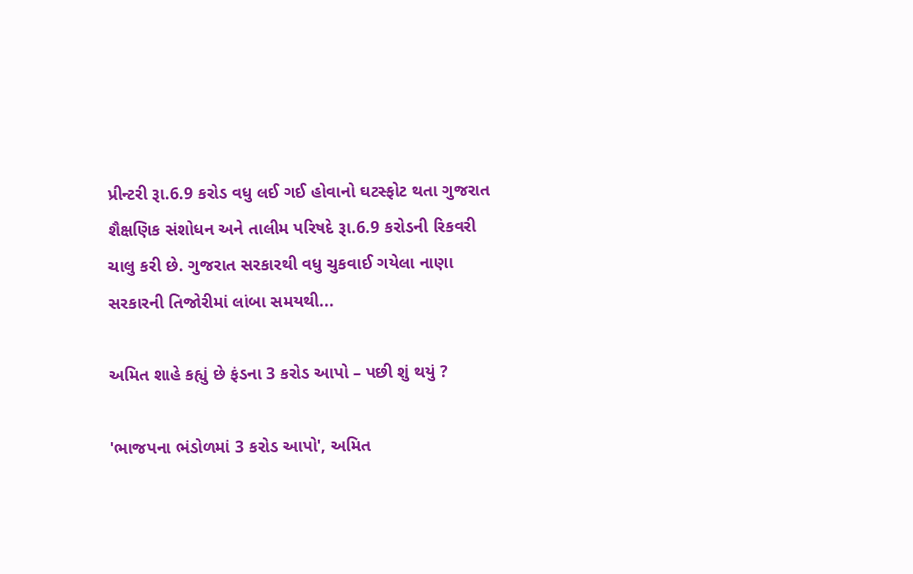પ્રીન્ટરી રૂા.6.9 કરોડ વધુ લઈ ગઈ હોવાનો ઘટસ્ફોટ થતા ગુજરાત શૈક્ષણિક સંશોધન અને તાલીમ પરિષદે રૂા.6.9 કરોડની રિકવરી ચાલુ કરી છે. ગુજરાત સરકારથી વધુ ચુકવાઈ ગયેલા નાણા સરકારની તિજોરીમાં લાંબા સમયથી...

અમિત શાહે કહ્યું છે ફંડના 3 કરોડ આપો – પછી શું થયું ?

'ભાજપના ભંડોળમાં 3 કરોડ આપો', અમિત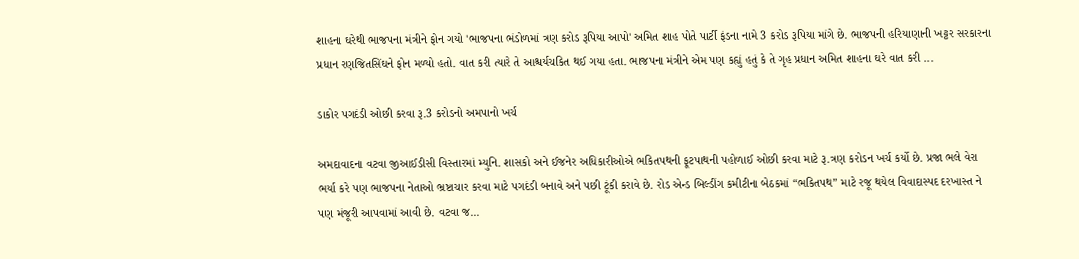શાહના ઘરેથી ભાજપના મંત્રીને ફોન ગયો 'ભાજપના ભંડોળમાં ત્રણ કરોડ રૂપિયા આપો' અમિત શાહ પોતે પાર્ટી ફંડના નામે 3 કરોડ રૂપિયા માંગે છે. ભાજપની હરિયાણાની ખટ્ટર સરકારના પ્રધાન રણજિતસિંઘને ફોન મળ્યો હતો. વાત કરી ત્યારે તે આશ્ચર્યચકિત થઈ ગયા હતા. ભાજપના મંત્રીને એમ પણ કહ્યું હતું કે તે ગૃહ પ્રધાન અમિત શાહના ઘરે વાત કરી ...

ડાકોર પગદંડી ઓછી કરવા રૂ.3 કરોડનો અમપાનો ખર્ચ

અમદાવાદના વટવા જીઆઈડીસી વિસ્તારમાં મ્યુનિ. શાસકો અને ઈજનેર અધિકારીઓએ ભકિતપથની ફૂટપાથની પહોળાઈ ઓછી કરવા માટે રૂ.ત્રણ કરોડન ખર્ચ કર્યો છે. પ્રજા ભલે વેરા ભર્યા કરે પણ ભાજપના નેતાઓ ભ્રષ્ટાચાર કરવા માટે પગદંડી બનાવે અને પછી ટૂંકી કરાવે છે. રોડ એન્ડ બિલ્ડીંગ કમીટીના બેઠકમાં “ભકિતપથ” માટે રજૂ થયેલ વિવાદાસ્પદ દરખાસ્ત ને પણ મંજૂરી આપવામાં આવી છે. વટવા જ...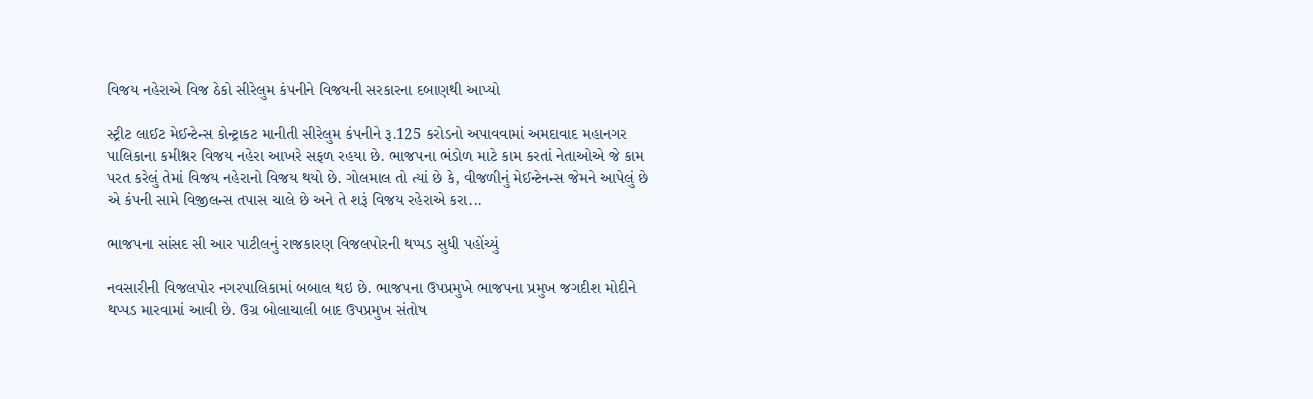વિજય નહેરાએ વિજ ઠેકો સીરેલુમ કંપનીને વિજયની સરકારના દબાણથી આપ્યો

સ્ટ્રીટ લાઈટ મેઈન્ટેન્સ કોન્ટ્રાકટ માનીતી સીરેલુમ કંપનીને રૂ.125 કરોડનો અપાવવામાં અમદાવાદ મહાનગર પાલિકાના કમીશ્નર વિજય નહેરા આખરે સફળ રહયા છે. ભાજપના ભંડોળ માટે કામ કરતાં નેતાઓએ જે કામ પરત કરેલું તેમાં વિજય નહેરાનો વિજય થયો છે. ગોલમાલ તો ત્યાં છે કે, વીજળીનું મેઈન્ટેનન્સ જેમને આપેલું છે એ કંપની સામે વિજીલન્સ તપાસ ચાલે છે અને તે શરૂં વિજય રહેરાએ કરા...

ભાજપના સાંસદ સી આર પાટીલનું રાજકારણ વિજલપોરની થપ્પડ સુધી પહોંચ્યું

નવસારીની વિજલપોર નગરપાલિકામાં બબાલ થઇ છે. ભાજપના ઉપપ્રમુખે ભાજપના પ્રમુખ જગદીશ મોદીને થપ્પડ મારવામાં આવી છે. ઉગ્ર બોલાચાલી બાદ ઉપપ્રમુખ સંતોષ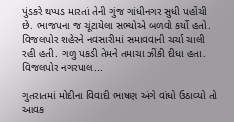પુંડકરે થપ્પડ મારતાં તેની ગુંજ ગાંધીનગર સુધી પહોંચી છે. ભાજપના જ ચૂંટાયેલા સભ્યોએ બળવો કર્યો હતો. વિજલપોર શહેરને નવસારીમાં સમાવવાની ચર્ચા ચાલી રહી હતી. ગળુ પકડી તેમને તમાચા ઝીંકી દીધા હતા. વિજલપોર નગરપાલ...

ગુતરાતમાં મોદીના વિવાદી ભાષણ અંગે વાંધો ઉઠાવ્યો તો આવક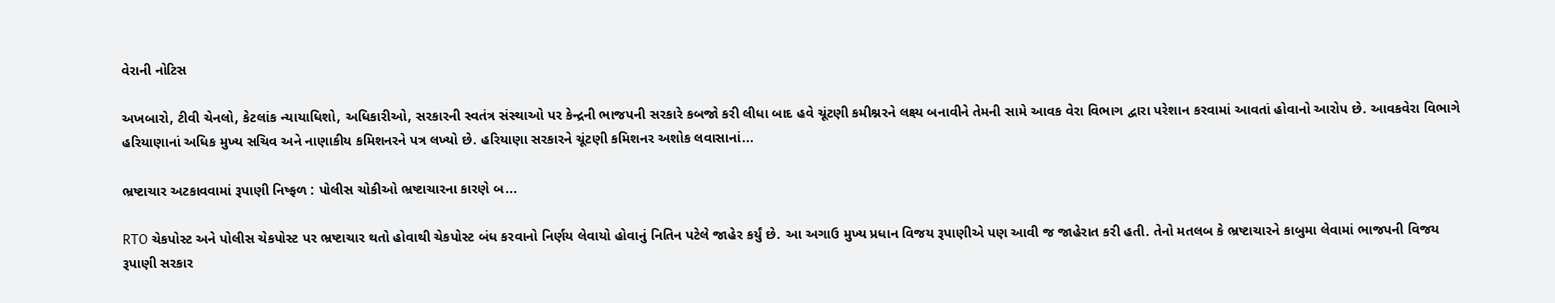વેરાની નોટિસ

અખબારો, ટીવી ચેનલો, કેટલાંક ન્યાયાધિશો, અધિકારીઓ, સરકારની સ્વતંત્ર સંસ્થાઓ પર કેન્દ્રની ભાજપની સરકારે કબજો કરી લીધા બાદ હવે ચૂંટણી કમીશ્નરને લક્ષ્ય બનાવીને તેમની સામે આવક વેરા વિભાગ દ્વારા પરેશાન કરવામાં આવતાં હોવાનો આરોપ છે. આવકવેરા વિભાગે હરિયાણાનાં અધિક મુખ્ય સચિવ અને નાણાકીય કમિશનરને પત્ર લખ્યો છે. હરિયાણા સરકારને ચૂંટણી કમિશનર અશોક લવાસાનાં...

ભ્રષ્ટાચાર અટકાવવામાં રૂપાણી નિષ્ફળ : પોલીસ ચોકીઓ ભ્રષ્ટાચારના કારણે બ...

RTO ચેકપોસ્ટ અને પોલીસ ચેકપોસ્ટ પર ભ્રષ્ટાચાર થતો હોવાથી ચેકપોસ્ટ બંધ કરવાનો નિર્ણય લેવાયો હોવાનું નિતિન પટેલે જાહેર કર્યું છે. આ અગાઉ મુખ્ય પ્રધાન વિજય રૂપાણીએ પણ આવી જ જાહેરાત કરી હતી. તેનો મતલબ કે ભ્રષ્ટાચારને કાબુમા લેવામાં ભાજપની વિજય રૂપાણી સરકાર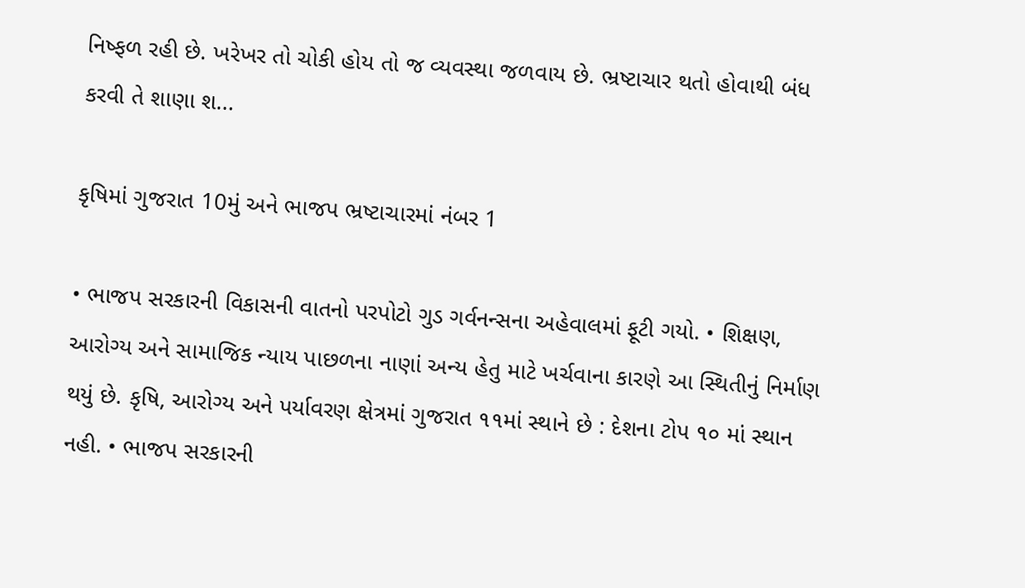નિષ્ફળ રહી છે. ખરેખર તો ચોકી હોય તો જ વ્યવસ્થા જળવાય છે. ભ્રષ્ટાચાર થતો હોવાથી બંધ કરવી તે શાણા શ...

કૃષિમાં ગુજરાત 10મું અને ભાજપ ભ્રષ્ટાચારમાં નંબર 1

• ભાજપ સરકારની વિકાસની વાતનો પરપોટો ગુડ ગર્વનન્સના અહેવાલમાં ફૂટી ગયો. • શિક્ષણ, આરોગ્ય અને સામાજિક ન્યાય પાછળના નાણાં અન્ય હેતુ માટે ખર્ચવાના કારણે આ સ્થિતીનું નિર્માણ થયું છે. કૃષિ, આરોગ્ય અને પર્યાવરણ ક્ષેત્રમાં ગુજરાત ૧૧માં સ્થાને છે : દેશના ટોપ ૧૦ માં સ્થાન નહી. • ભાજપ સરકારની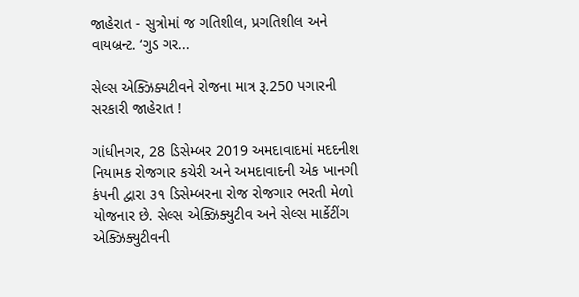જાહેરાત - સુત્રોમાં જ ગતિશીલ, પ્રગતિશીલ અને વાયબ્રન્ટ. ‘ગુડ ગર...

સેલ્સ એક્ઝિક્યટીવને રોજના માત્ર રૂ.250 પગારની સરકારી જાહેરાત !

ગાંધીનગર, 28 ડિસેમ્બર 2019 અમદાવાદમાં મદદનીશ નિયામક રોજગાર કચેરી અને અમદાવાદની એક ખાનગી કંપની દ્વારા ૩૧ ડિસેમ્બરના રોજ રોજગાર ભરતી મેળો યોજનાર છે. સેલ્સ એક્ઝિક્યુટીવ અને સેલ્સ માર્કેટીંગ એક્ઝિક્યુટીવની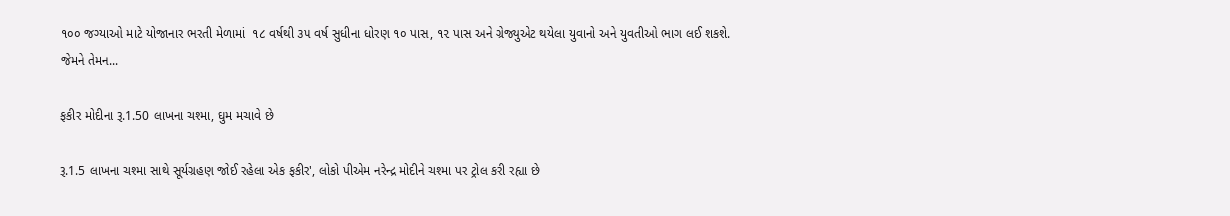૧૦૦ જગ્યાઓ માટે યોજાનાર ભરતી મેળામાં  ૧૮ વર્ષથી ૩૫ વર્ષ સુધીના ધોરણ ૧૦ પાસ, ૧૨ પાસ અને ગ્રેજ્યુએટ થયેલા યુવાનો અને યુવતીઓ ભાગ લઈ શકશે. જેમને તેમન...

ફકીર મોદીના રૂ.1.50 લાખના ચશ્મા, ઘુમ મચાવે છે

રૂ.1.5 લાખના ચશ્મા સાથે સૂર્યગ્રહણ જોઈ રહેલા એક ફકીર', લોકો પીએમ નરેન્દ્ર મોદીને ચશ્મા પર ટ્રોલ કરી રહ્યા છે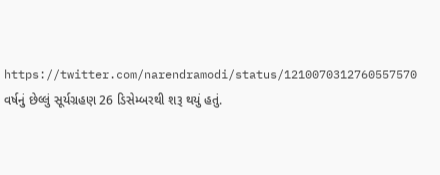https://twitter.com/narendramodi/status/1210070312760557570 વર્ષનું છેલ્લું સૂર્યગ્રહણ 26 ડિસેમ્બરથી શરૂ થયું હતું.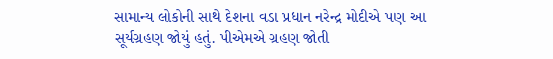સામાન્ય લોકોની સાથે દેશના વડા પ્રધાન નરેન્દ્ર મોદીએ પણ આ સૂર્યગ્રહણ જોયું હતું. પીએમએ ગ્રહણ જોતી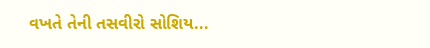વખતે તેની તસવીરો સોશિય...